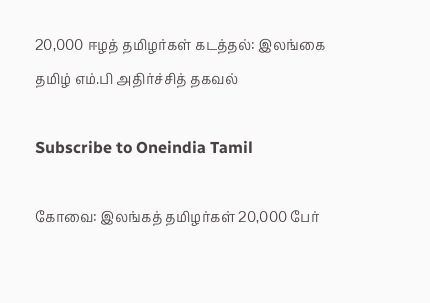20,000 ஈழத் தமிழர்கள் கடத்தல்: இலங்கை தமிழ் எம்.பி அதிர்ச்சித் தகவல்

Subscribe to Oneindia Tamil

கோவை: இலங்கத் தமிழர்கள் 20,000 பேர்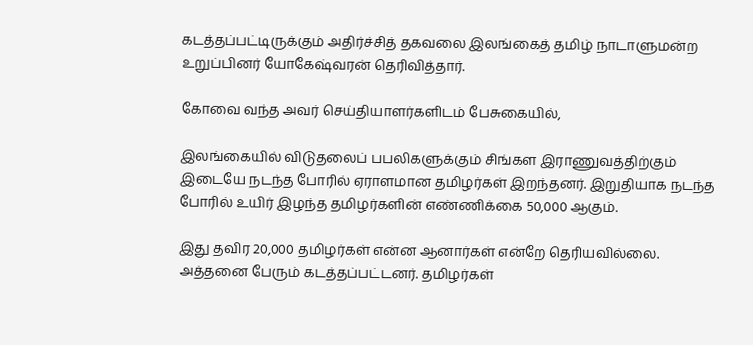கடத்தப்பட்டிருக்கும் அதிர்ச்சித் தகவலை இலங்கைத் தமிழ் நாடாளுமன்ற உறுப்பினர் யோகேஷ்வரன் தெரிவித்தார்.

கோவை வந்த அவர் செய்தியாளர்களிடம் பேசுகையில்,

இலங்கையில் விடுதலைப் பபலிகளுக்கும் சிங்கள இராணுவத்திற்கும் இடையே நடந்த போரில் ஏராளமான தமிழர்கள் இறந்தனர். இறுதியாக நடந்த போரில் உயிர் இழந்த தமிழர்களின் எண்ணிக்கை 50,000 ஆகும்.

இது தவிர 20,000 தமிழர்கள் என்ன ஆனார்கள் என்றே தெரியவில்லை. அத்தனை பேரும் கடத்தப்பட்டனர். தமிழர்கள்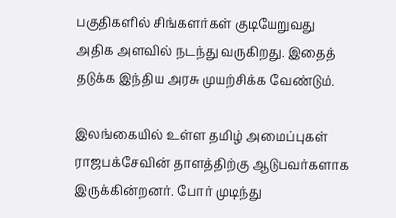பகுதிகளில் சிங்களர்கள் குடியேறுவது அதிக அளவில் நடந்து வருகிறது. இதைத் தடுக்க இந்திய அரசு முயற்சிக்க வேண்டும்.

இலங்கையில் உள்ள தமிழ் அமைப்புகள் ராஜபக்சேவின் தாளத்திற்கு ஆடுபவர்களாக இருக்கின்றனர். போர் முடிந்து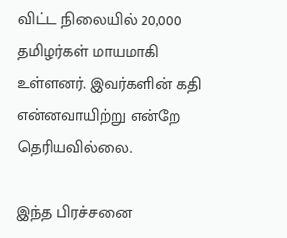விட்ட நிலையில் 20,000 தமிழர்கள் மாயமாகி உள்ளனர். இவர்களின் கதி என்னவாயிற்று என்றே தெரியவில்லை.

இந்த பிரச்சனை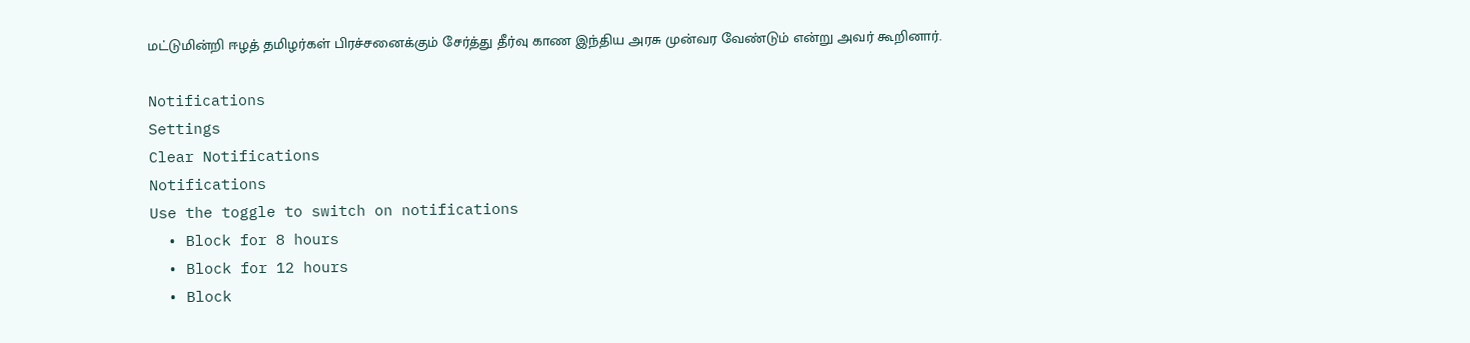மட்டுமின்றி ஈழத் தமிழர்கள் பிரச்சனைக்கும் சேர்த்து தீர்வு காண இந்திய அரசு முன்வர வேண்டும் என்று அவர் கூறினார்.

Notifications
Settings
Clear Notifications
Notifications
Use the toggle to switch on notifications
  • Block for 8 hours
  • Block for 12 hours
  • Block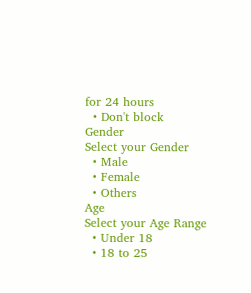for 24 hours
  • Don't block
Gender
Select your Gender
  • Male
  • Female
  • Others
Age
Select your Age Range
  • Under 18
  • 18 to 25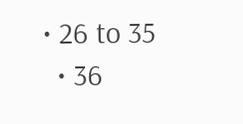• 26 to 35
  • 36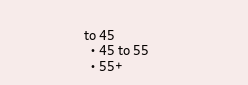to 45
  • 45 to 55
  • 55+